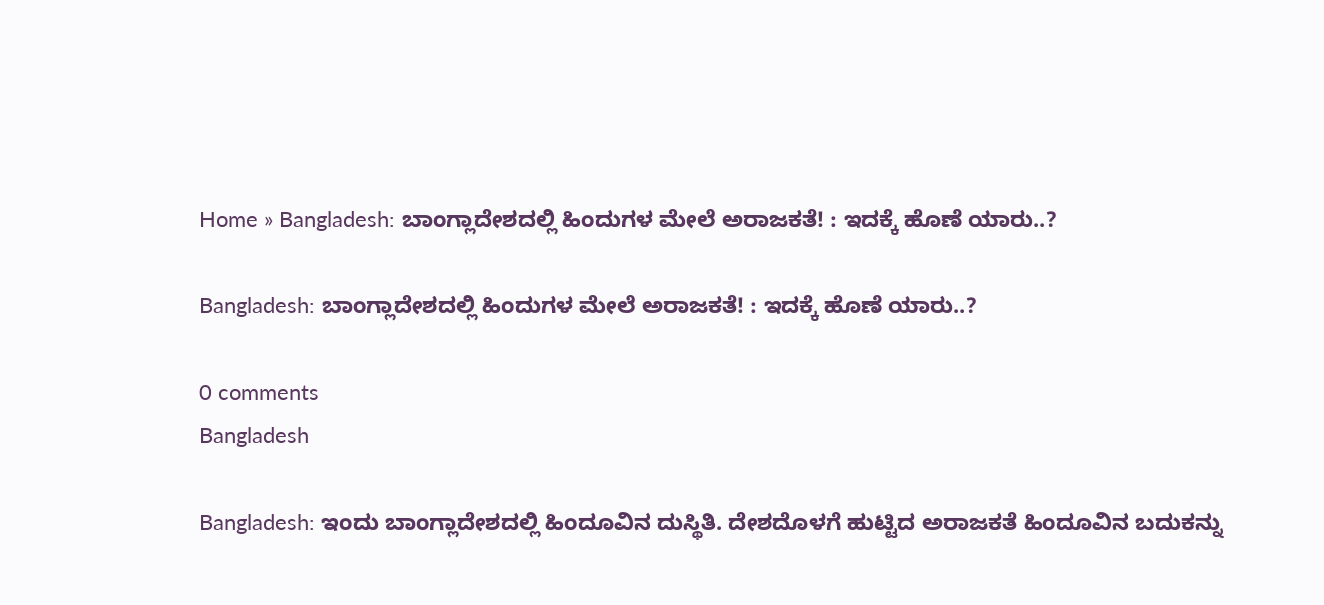Home » Bangladesh: ಬಾಂಗ್ಲಾದೇಶದಲ್ಲಿ ಹಿಂದುಗಳ ಮೇಲೆ ಅರಾಜಕತೆ! : ಇದಕ್ಕೆ ಹೊಣೆ ಯಾರು..?

Bangladesh: ಬಾಂಗ್ಲಾದೇಶದಲ್ಲಿ ಹಿಂದುಗಳ ಮೇಲೆ ಅರಾಜಕತೆ! : ಇದಕ್ಕೆ ಹೊಣೆ ಯಾರು..?

0 comments
Bangladesh

Bangladesh: ಇಂದು ಬಾಂಗ್ಲಾದೇಶದಲ್ಲಿ ಹಿಂದೂವಿನ ದುಸ್ಥಿತಿ. ದೇಶದೊಳಗೆ ಹುಟ್ಟಿದ ಅರಾಜಕತೆ ಹಿಂದೂವಿನ ಬದುಕನ್ನು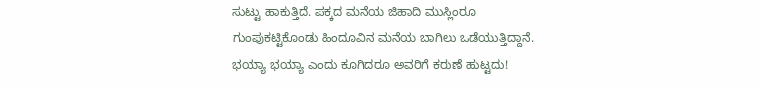ಸುಟ್ಟು ಹಾಕುತ್ತಿದೆ. ಪಕ್ಕದ ಮನೆಯ ಜಿಹಾದಿ ಮುಸ್ಲಿಂರೂ ಗುಂಪುಕಟ್ಟಿಕೊಂಡು ಹಿಂದೂವಿನ ಮನೆಯ ಬಾಗಿಲು ಒಡೆಯುತ್ತಿದ್ದಾನೆ. ಭಯ್ಯಾ ಭಯ್ಯಾ ಎಂದು ಕೂಗಿದರೂ ಅವರಿಗೆ ಕರುಣೆ ಹುಟ್ಟದು!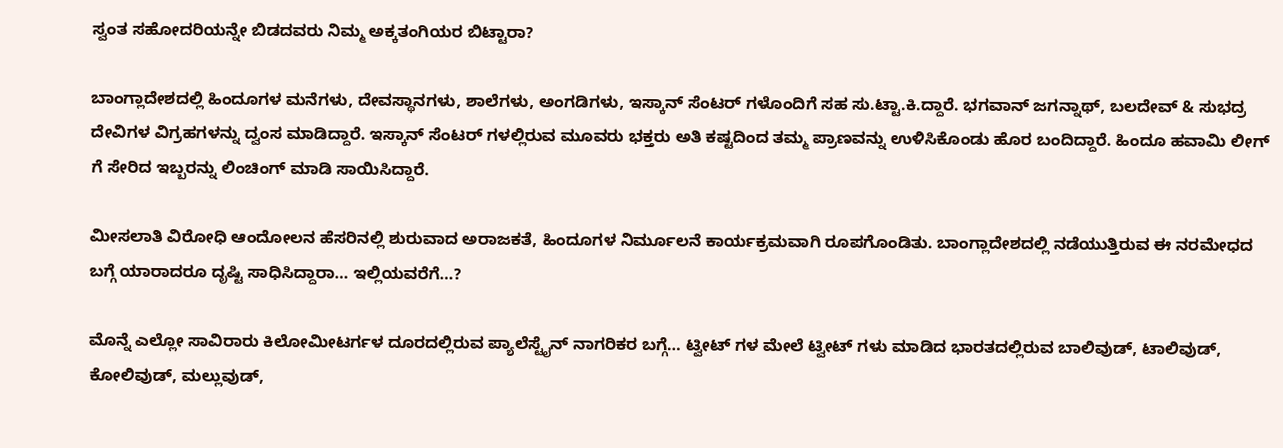ಸ್ವಂತ ಸಹೋದರಿಯನ್ನೇ ಬಿಡದವರು ನಿಮ್ಮ ಅಕ್ಕತಂಗಿಯರ ಬಿಟ್ಟಾರಾ?

ಬಾಂಗ್ಲಾದೇಶದಲ್ಲಿ ಹಿಂದೂಗಳ ಮನೆಗಳು, ದೇವಸ್ಥಾನಗಳು, ಶಾಲೆಗಳು, ಅಂಗಡಿಗಳು, ಇಸ್ಕಾನ್ ಸೆಂಟರ್ ಗಳೊಂದಿಗೆ ಸಹ ಸು.ಟ್ಟಾ.ಕಿ.ದ್ದಾರೆ. ಭಗವಾನ್ ಜಗನ್ನಾಥ್, ಬಲದೇವ್ & ಸುಭದ್ರ ದೇವಿಗಳ ವಿಗ್ರಹಗಳನ್ನು ದ್ವಂಸ ಮಾಡಿದ್ದಾರೆ. ಇಸ್ಕಾನ್ ಸೆಂಟರ್ ಗಳಲ್ಲಿರುವ ಮೂವರು ಭಕ್ತರು ಅತಿ ಕಷ್ಟದಿಂದ ತಮ್ಮ ಪ್ರಾಣವನ್ನು ಉಳಿಸಿಕೊಂಡು ಹೊರ ಬಂದಿದ್ದಾರೆ. ಹಿಂದೂ ಹವಾಮಿ ಲೀಗ್ ಗೆ ಸೇರಿದ ಇಬ್ಬರನ್ನು ಲಿಂಚಿಂಗ್ ಮಾಡಿ ಸಾಯಿಸಿದ್ದಾರೆ.

ಮೀಸಲಾತಿ ವಿರೋಧಿ ಆಂದೋಲನ ಹೆಸರಿನಲ್ಲಿ ಶುರುವಾದ ಅರಾಜಕತೆ, ಹಿಂದೂಗಳ ನಿರ್ಮೂಲನೆ ಕಾರ್ಯಕ್ರಮವಾಗಿ ರೂಪಗೊಂಡಿತು. ಬಾಂಗ್ಲಾದೇಶದಲ್ಲಿ ನಡೆಯುತ್ತಿರುವ ಈ ನರಮೇಧದ ಬಗ್ಗೆ ಯಾರಾದರೂ ದೃಷ್ಟಿ ಸಾಧಿಸಿದ್ದಾರಾ… ಇಲ್ಲಿಯವರೆಗೆ…?

ಮೊನ್ನೆ ಎಲ್ಲೋ ಸಾವಿರಾರು ಕಿಲೋಮೀಟರ್ಗಳ ದೂರದಲ್ಲಿರುವ ಪ್ಯಾಲೆಸ್ಟೈನ್ ನಾಗರಿಕರ ಬಗ್ಗೆ… ಟ್ವೀಟ್ ಗಳ ಮೇಲೆ ಟ್ವೀಟ್ ಗಳು ಮಾಡಿದ ಭಾರತದಲ್ಲಿರುವ ಬಾಲಿವುಡ್, ಟಾಲಿವುಡ್, ಕೋಲಿವುಡ್, ಮಲ್ಲುವುಡ್,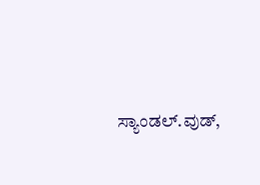ಸ್ಯಾಂಡಲ್.ವುಡ್,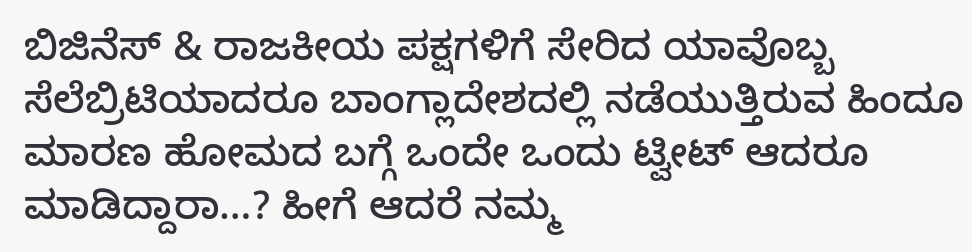ಬಿಜಿನೆಸ್ & ರಾಜಕೀಯ ಪಕ್ಷಗಳಿಗೆ ಸೇರಿದ ಯಾವೊಬ್ಬ ಸೆಲೆಬ್ರಿಟಿಯಾದರೂ ಬಾಂಗ್ಲಾದೇಶದಲ್ಲಿ ನಡೆಯುತ್ತಿರುವ ಹಿಂದೂ ಮಾರಣ ಹೋಮದ ಬಗ್ಗೆ ಒಂದೇ ಒಂದು ಟ್ವೀಟ್ ಆದರೂ ಮಾಡಿದ್ದಾರಾ…? ಹೀಗೆ ಆದರೆ ನಮ್ಮ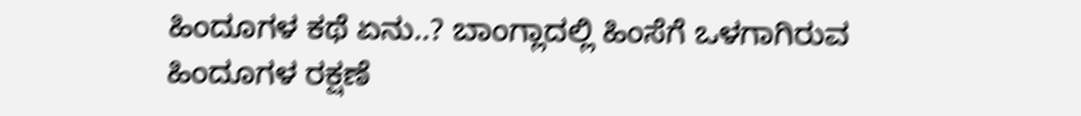ಹಿಂದೂಗಳ ಕಥೆ ಏನು..? ಬಾಂಗ್ಲಾದಲ್ಲಿ ಹಿಂಸೆಗೆ ಒಳಗಾಗಿರುವ ಹಿಂದೂಗಳ ರಕ್ಷಣೆ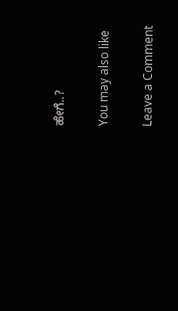ಹೇಗೆ..?

You may also like

Leave a Comment